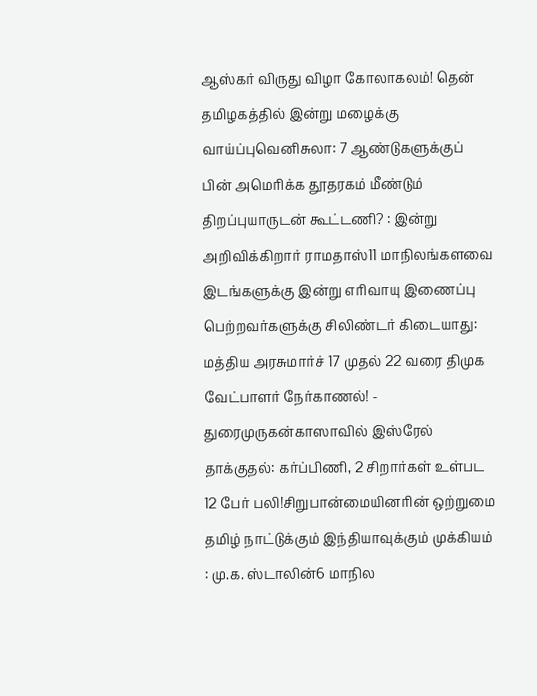ஆஸ்கர் விருது விழா கோலாகலம்! தென் தமிழகத்தில் இன்று மழைக்கு வாய்ப்புவெனிசுலா: 7 ஆண்டுகளுக்குப் பின் அமெரிக்க தூதரகம் மீண்டும் திறப்புயாருடன் கூட்டணி? : இன்று அறிவிக்கிறார் ராமதாஸ்11 மாநிலங்களவை இடங்களுக்கு இன்று எரிவாயு இணைப்பு பெற்றவர்களுக்கு சிலிண்டர் கிடையாது: மத்திய அரசுமார்ச் 17 முதல் 22 வரை திமுக வேட்பாளர் நேர்காணல்! - துரைமுருகன்காஸாவில் இஸ்ரேல் தாக்குதல்: கர்ப்பிணி, 2 சிறார்கள் உள்பட 12 பேர் பலி!சிறுபான்மையினரின் ஒற்றுமை தமிழ் நாட்டுக்கும் இந்தியாவுக்கும் முக்கியம் : மு.க. ஸ்டாலின்6 மாநில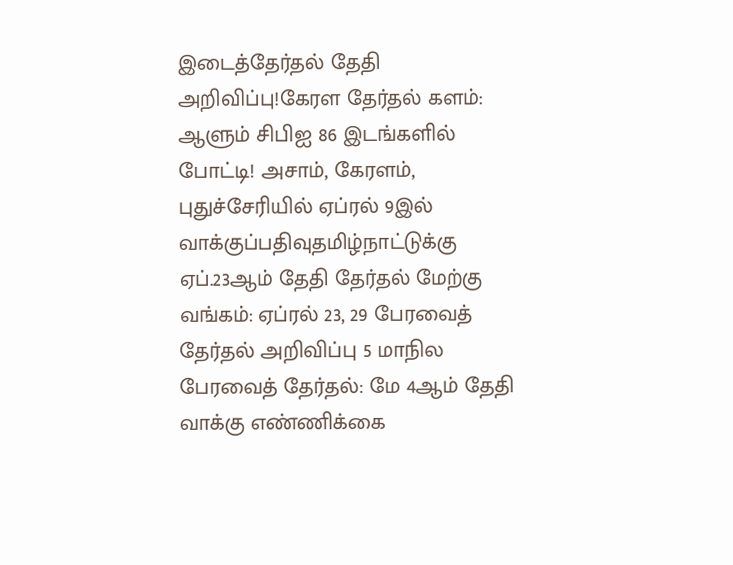இடைத்தேர்தல் தேதி அறிவிப்பு!கேரள தேர்தல் களம்: ஆளும் சிபிஐ 86 இடங்களில் போட்டி! அசாம், கேரளம், புதுச்சேரியில் ஏப்ரல் 9இல் வாக்குப்பதிவுதமிழ்நாட்டுக்கு ஏப்.23ஆம் தேதி தேர்தல் மேற்கு வங்கம்: ஏப்ரல் 23, 29 பேரவைத் தேர்தல் அறிவிப்பு 5 மாநில பேரவைத் தேர்தல்: மே 4ஆம் தேதி வாக்கு எண்ணிக்கை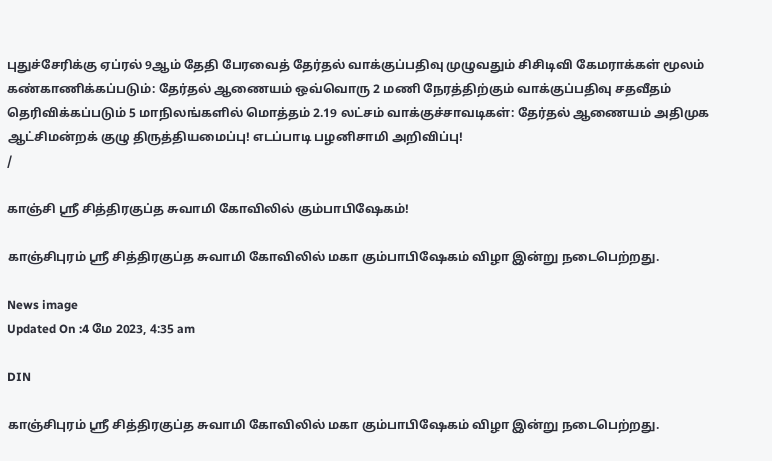புதுச்சேரிக்கு ஏப்ரல் 9ஆம் தேதி பேரவைத் தேர்தல் வாக்குப்பதிவு முழுவதும் சிசிடிவி கேமராக்கள் மூலம் கண்காணிக்கப்படும்: தேர்தல் ஆணையம் ஒவ்வொரு 2 மணி நேரத்திற்கும் வாக்குப்பதிவு சதவீதம் தெரிவிக்கப்படும் 5 மாநிலங்களில் மொத்தம் 2.19 லட்சம் வாக்குச்சாவடிகள்: தேர்தல் ஆணையம் அதிமுக ஆட்சிமன்றக் குழு திருத்தியமைப்பு! எடப்பாடி பழனிசாமி அறிவிப்பு!
/

காஞ்சி ஸ்ரீ சித்திரகுப்த சுவாமி கோவிலில் கும்பாபிஷேகம்!

காஞ்சிபுரம் ஸ்ரீ சித்திரகுப்த சுவாமி கோவிலில் மகா கும்பாபிஷேகம் விழா இன்று நடைபெற்றது.

News image
Updated On :4 மே 2023, 4:35 am

DIN

காஞ்சிபுரம் ஸ்ரீ சித்திரகுப்த சுவாமி கோவிலில் மகா கும்பாபிஷேகம் விழா இன்று நடைபெற்றது.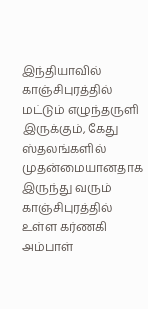இந்தியாவில் காஞ்சிபுரத்தில் மட்டும் எழுந்தருளி இருக்கும், கேது ஸ்தலங்களில் முதன்மையானதாக இருந்து வரும் காஞ்சிபுரத்தில் உள்ள கர்ணகி அம்பாள்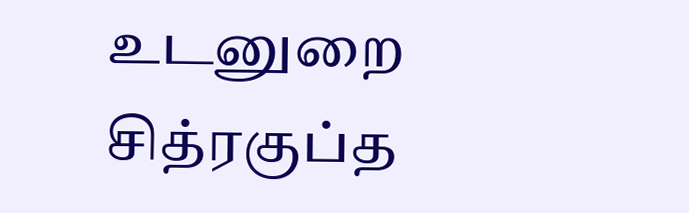உடனுறை சித்ரகுப்த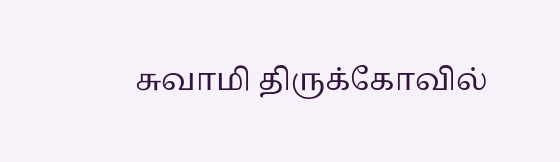சுவாமி திருக்கோவில்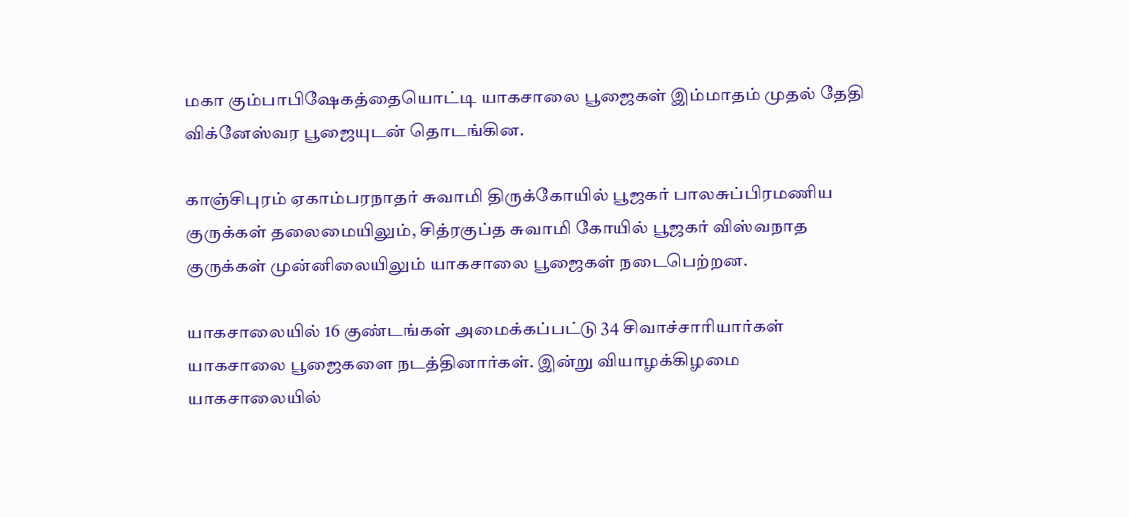மகா கும்பாபிஷேகத்தையொட்டி யாகசாலை பூஜைகள் இம்மாதம் முதல் தேதி விக்னேஸ்வர பூஜையுடன் தொடங்கின.

காஞ்சிபுரம் ஏகாம்பரநாதர் சுவாமி திருக்கோயில் பூஜகர் பாலசுப்பிரமணிய குருக்கள் தலைமையிலும், சித்ரகுப்த சுவாமி கோயில் பூஜகர் விஸ்வநாத குருக்கள் முன்னிலையிலும் யாகசாலை பூஜைகள் நடைபெற்றன.

யாகசாலையில் 16 குண்டங்கள் அமைக்கப்பட்டு 34 சிவாச்சாரியார்கள் யாகசாலை பூஜைகளை நடத்தினார்கள். இன்று வியாழக்கிழமை யாகசாலையில்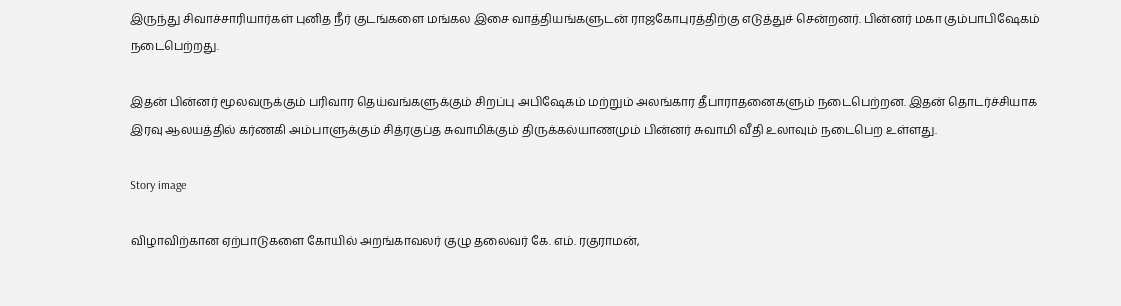இருந்து சிவாச்சாரியார்கள் புனித நீர் குடங்களை மங்கல இசை வாத்தியங்களுடன் ராஜகோபுரத்திற்கு எடுத்துச் சென்றனர். பின்னர் மகா கும்பாபிஷேகம் நடைபெற்றது.

இதன் பின்னர் மூலவருக்கும் பரிவார தெய்வங்களுக்கும் சிறப்பு அபிஷேகம் மற்றும் அலங்கார தீபாராதனைகளும் நடைபெற்றன. இதன் தொடர்ச்சியாக இரவு ஆலயத்தில் கர்ணகி அம்பாளுக்கும் சித்ரகுப்த சுவாமிக்கும் திருக்கல்யாணமும் பின்னர் சுவாமி வீதி உலாவும் நடைபெற உள்ளது.

Story image

விழாவிற்கான ஏற்பாடுகளை கோயில் அறங்காவலர் குழு தலைவர் கே. எம். ரகுராமன்,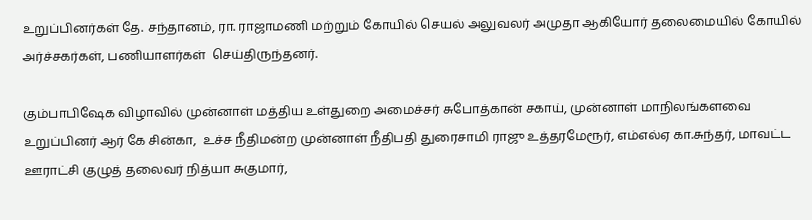உறுப்பினர்கள் தே. சந்தானம், ரா. ராஜாமணி மற்றும் கோயில் செயல் அலுவலர் அமுதா ஆகியோர் தலைமையில் கோயில் அர்ச்சகர்கள், பணியாளர்கள்  செய்திருந்தனர்.

கும்பாபிஷேக விழாவில் முன்னாள் மத்திய உள்துறை அமைச்சர் சுபோத்கான் சகாய், முன்னாள் மாநிலங்களவை உறுப்பினர் ஆர் கே சின்கா,  உச்ச நீதிமன்ற முன்னாள் நீதிபதி துரைசாமி ராஜு உத்தரமேரூர், எம்எல்ஏ கா.சுந்தர், மாவட்ட ஊராட்சி குழுத் தலைவர் நித்யா சுகுமார்,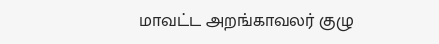மாவட்ட அறங்காவலர் குழு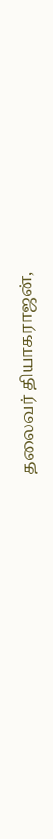தலைவர் தியாகராஜன்,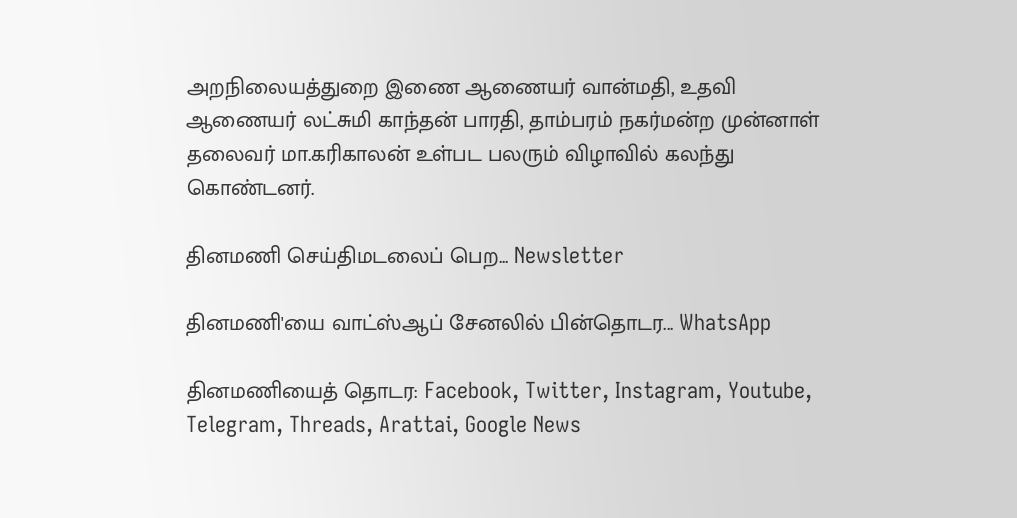அறநிலையத்துறை இணை ஆணையர் வான்மதி, உதவி ஆணையர் லட்சுமி காந்தன் பாரதி, தாம்பரம் நகர்மன்ற முன்னாள் தலைவர் மா.கரிகாலன் உள்பட பலரும் விழாவில் கலந்து கொண்டனர்.

தினமணி செய்திமடலைப் பெற... Newsletter

தினமணி'யை வாட்ஸ்ஆப் சேனலில் பின்தொடர... WhatsApp

தினமணியைத் தொடர: Facebook, Twitter, Instagram, Youtube, Telegram, Threads, Arattai, Google News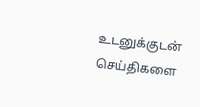உடனுக்குடன் செய்திகளை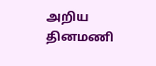அறிய தினமணி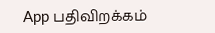App பதிவிறக்கம்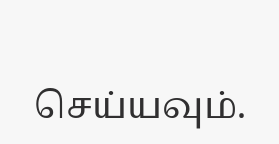செய்யவும்.